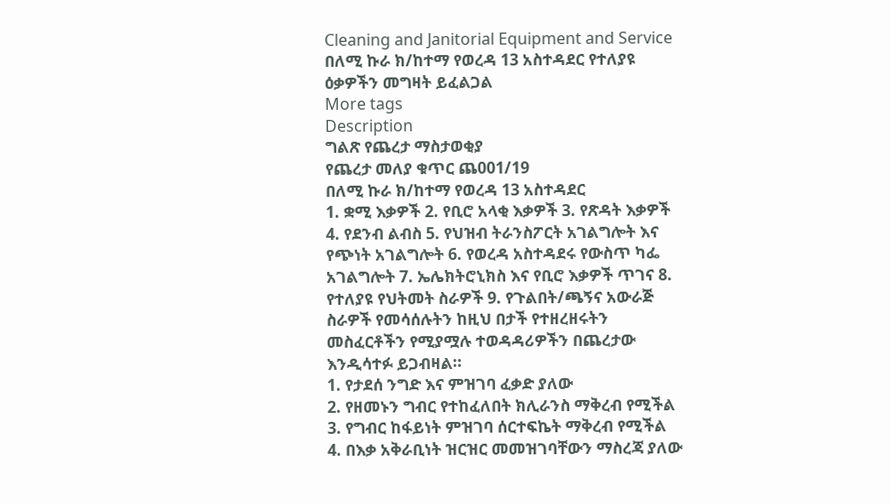Cleaning and Janitorial Equipment and Service
በለሚ ኩራ ክ/ከተማ የወረዳ 13 አስተዳደር የተለያዩ ዕቃዎችን መግዛት ይፈልጋል
More tags
Description
ግልጽ የጨረታ ማስታወቂያ
የጨረታ መለያ ቁጥር ጨ001/19
በለሚ ኩራ ክ/ከተማ የወረዳ 13 አስተዳደር
1. ቋሚ እቃዎች 2. የቢሮ አላቂ እቃዎች 3. የጽዳት እቃዎች 4. የደንብ ልብስ 5. የህዝብ ትራንስፖርት አገልግሎት እና የጭነት አገልግሎት 6. የወረዳ አስተዳደሩ የውስጥ ካፌ አገልግሎት 7. ኤሌክትሮኒክስ እና የቢሮ እቃዎች ጥገና 8. የተለያዩ የህትመት ስራዎች 9. የጉልበት/ጫኝና አውራጅ ስራዎች የመሳሰሉትን ከዚህ በታች የተዘረዘሩትን መስፈርቶችን የሚያሟሉ ተወዳዳሪዎችን በጨረታው እንዲሳተፉ ይጋብዛል።
1. የታደሰ ንግድ እና ምዝገባ ፈቃድ ያለው
2. የዘመኑን ግብር የተከፈለበት ክሊራንስ ማቅረብ የሚችል
3. የግብር ከፋይነት ምዝገባ ሰርተፍኬት ማቅረብ የሚችል
4. በእቃ አቅራቢነት ዝርዝር መመዝገባቸውን ማስረጃ ያለው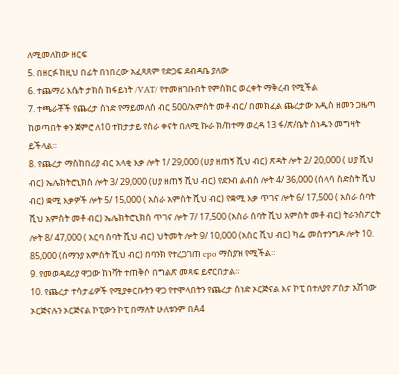ለሚመለከው ዘርፍ
5. በዘርፉ ከዚህ በፊት በነበረው አፈጻጸም የድጋፍ ደብዳቤ ያለው
6. ተጨማሪ እሴት ታክስ ከፋይነት /VAT/ የተመዘገቡበት የምስክር ወረቀት ማቅረብ የሚችል
7. ተጫራቾች የጨረታ ሰነድ የማይመለስ ብር 500/አምስት መቶ ብር/ በመክፈል ጨረታው አዲስ ዘመን ጋዜጣ ከወጣበት ቀን ጀምሮ ለ10 ተከታታይ የስራ ቀናት በለሚ ኩራ ክ/ከተማ ወረዳ 13 ፋ/ጽ/ቤት ሰነዱን መግዛት ይችላል።
8. የጨረታ ማስከበሪያ ብር አላቂ እቃ ሎት 1/ 29,000 (ሀያ ዘጠኝ ሺህ ብር) ጽዳት ሎት 2/ 20,000 ( ሀያ ሺህ ብር) ኤሌክትሮኒክስ ሎት 3/ 29,000 (ሀያ ዘጠኝ ሺህ ብር) የደንብ ልብስ ሎት 4/ 36,000 (ሰላሳ ስድስት ሺህ ብር) ቋሚ እቃዎች ሎት 5/ 15,000 ( አስራ አምስት ሺህ ብር) የቋሚ እቃ ጥገና ሎት 6/ 17,500 ( አስራ ሰባት ሺህ አምስት መቶ ብር) ኤሌክትሮኒክስ ጥገና ሎት 7/ 17,500 (አስራ ሰባት ሺህ አምስት መቶ ብር) ትራንስፖርት ሎት 8/ 47,000 ( አርባ ሰባት ሺህ ብር) ህትመት ሎት 9/ 10,000 (አስር ሺህ ብር) ካፌ መስተንግዶ ሎት 10. 85,000 (ሰማንያ አምስት ሺህ ብር) በባንክ የተረጋገጠ cpo ማስያዝ የሚችል።
9. የመወዳደሪያ ዋጋው ከነቫት ተጠቅሶ በግልጽ መጻፍ ይኖርበታል።
10. የጨረታ ተሳታፊዎች የሚያቀርቡትን ዋጋ የተሞላበትን የጨረታ ሰነድ ኦርጅናል እና ኮፒ በተለያየ ፖስታ አሽገው ኦርጅናሉን ኦርጅናል ኮፒውን ኮፒ በማለት ሁለቱንም በA4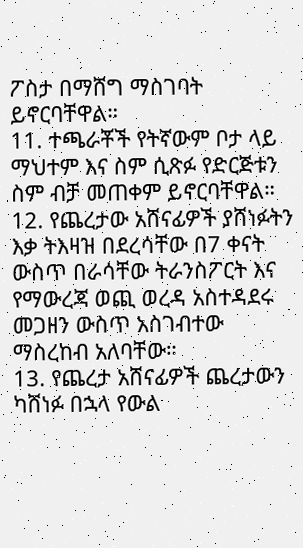ፖስታ በማሸግ ማስገባት ይኖርባቸዋል።
11. ተጫራቾች የትኛውም ቦታ ላይ ማህተም እና ስም ሲጽፉ የድርጅቱን ስም ብቻ መጠቀም ይኖርባቸዋል።
12. የጨረታው አሸናፊዎች ያሸነፉትን እቃ ትእዛዝ በደረሳቸው በ7 ቀናት ውስጥ በራሳቸው ትራንስፖርት እና የማውረጃ ወጪ ወረዳ አስተዳደሩ መጋዘን ውስጥ አስገብተው ማስረከብ አለባቸው።
13. የጨረታ አሸናፊዎች ጨረታውን ካሸነፉ በኋላ የውል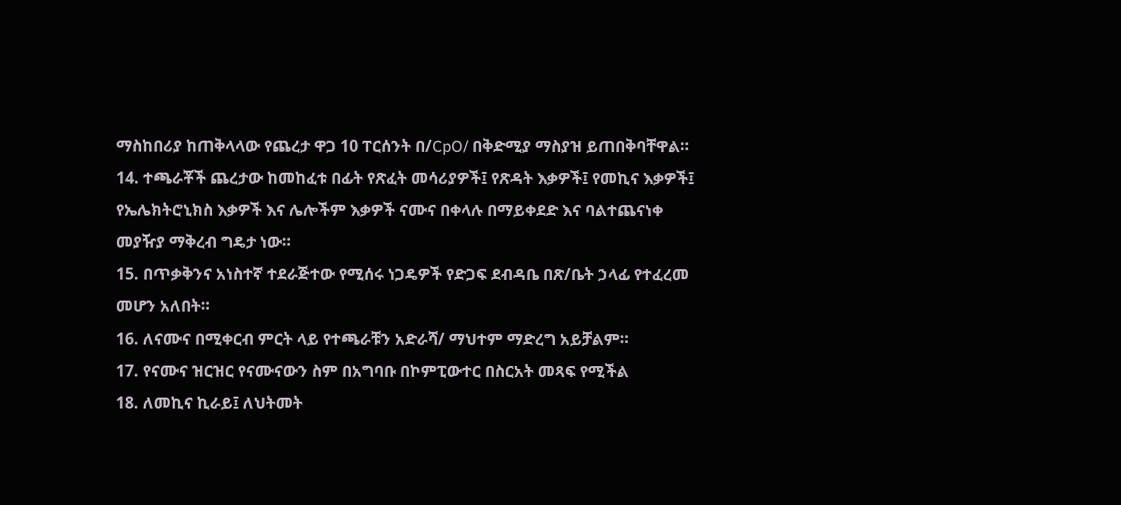ማስከበሪያ ከጠቅላላው የጨረታ ዋጋ 10 ፐርሰንት በ/CpO/ በቅድሚያ ማስያዝ ይጠበቅባቸዋል።
14. ተጫራቾች ጨረታው ከመከፈቱ በፊት የጽፈት መሳሪያዎች፤ የጽዳት እቃዎች፤ የመኪና እቃዎች፤ የኤሌክትሮኒክስ እቃዎች እና ሌሎችም እቃዎች ናሙና በቀላሉ በማይቀደድ እና ባልተጨናነቀ መያዥያ ማቅረብ ግዴታ ነው።
15. በጥቃቅንና አነስተኛ ተደራጅተው የሚሰሩ ነጋዴዎች የድጋፍ ደብዳቤ በጽ/ቤት ኃላፊ የተፈረመ መሆን አለበት።
16. ለናሙና በሚቀርብ ምርት ላይ የተጫራቹን አድራሻ/ ማህተም ማድረግ አይቻልም።
17. የናሙና ዝርዝር የናሙናውን ስም በአግባቡ በኮምፒውተር በስርአት መጻፍ የሚችል
18. ለመኪና ኪራይ፤ ለህትመት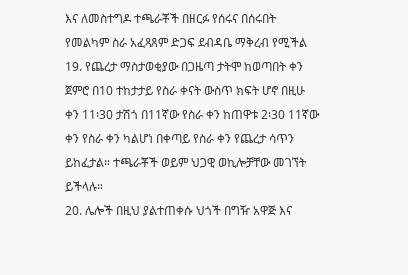እና ለመስተግዶ ተጫራቾች በዘርፉ የሰሩና በሰሩበት የመልካም ስራ አፈጻጸም ድጋፍ ደብዳቤ ማቅረብ የሚችል
19. የጨረታ ማስታወቂያው በጋዜጣ ታትሞ ከወጣበት ቀን ጀምሮ በ10 ተከታታይ የስራ ቀናት ውስጥ ክፍት ሆኖ በዚሁ ቀን 11፡30 ታሽጎ በ11ኛው የስራ ቀን ከጠዋቱ 2፡30 11ኛው ቀን የስራ ቀን ካልሆነ በቀጣይ የስራ ቀን የጨረታ ሳጥን ይከፈታል። ተጫራቾች ወይም ህጋዊ ወኪሎቻቸው መገኘት ይችላሉ።
20. ሌሎች በዚህ ያልተጠቀሱ ህጎች በግዥ አዋጅ እና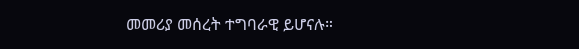መመሪያ መሰረት ተግባራዊ ይሆናሉ።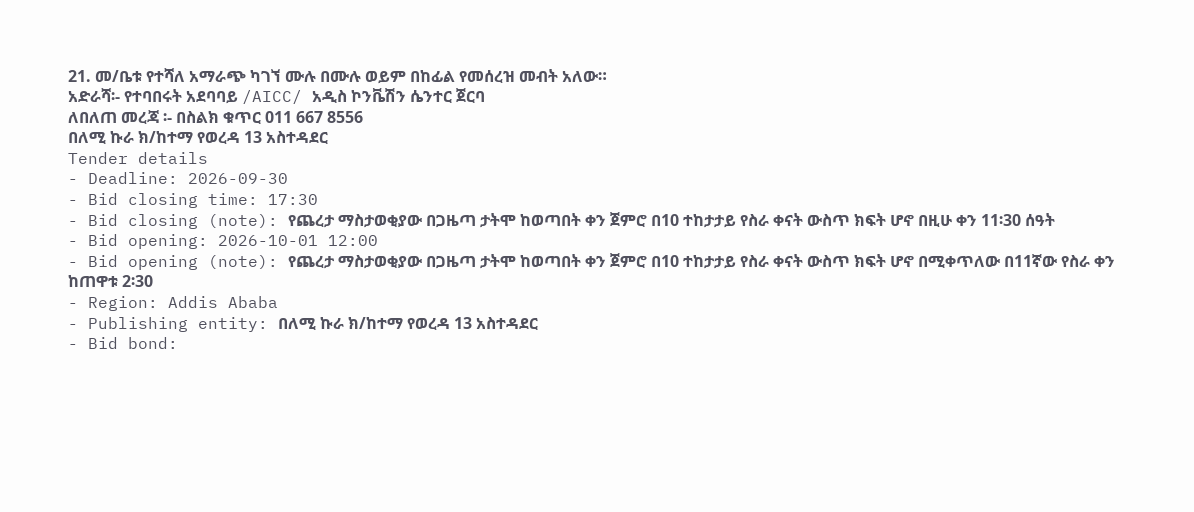21. መ/ቤቱ የተሻለ አማራጭ ካገኘ ሙሉ በሙሉ ወይም በከፊል የመሰረዝ መብት አለው።
አድራሻ፡- የተባበሩት አደባባይ /AICC/ አዲስ ኮንቬሽን ሴንተር ጀርባ
ለበለጠ መረጃ ፡- በስልክ ቁጥር 011 667 8556
በለሚ ኩራ ክ/ከተማ የወረዳ 13 አስተዳደር
Tender details
- Deadline: 2026-09-30
- Bid closing time: 17:30
- Bid closing (note): የጨረታ ማስታወቂያው በጋዜጣ ታትሞ ከወጣበት ቀን ጀምሮ በ10 ተከታታይ የስራ ቀናት ውስጥ ክፍት ሆኖ በዚሁ ቀን 11፡30 ሰዓት
- Bid opening: 2026-10-01 12:00
- Bid opening (note): የጨረታ ማስታወቂያው በጋዜጣ ታትሞ ከወጣበት ቀን ጀምሮ በ10 ተከታታይ የስራ ቀናት ውስጥ ክፍት ሆኖ በሚቀጥለው በ11ኛው የስራ ቀን ከጠዋቱ 2፡30
- Region: Addis Ababa
- Publishing entity: በለሚ ኩራ ክ/ከተማ የወረዳ 13 አስተዳደር
- Bid bond: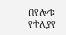በየሎቱ የተለያየ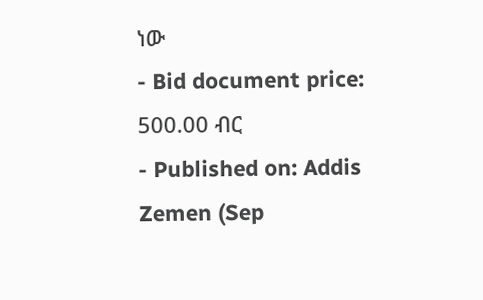ነው
- Bid document price: 500.00 ብር
- Published on: Addis Zemen (Sep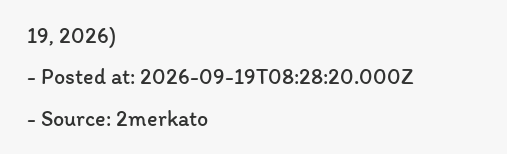19, 2026)
- Posted at: 2026-09-19T08:28:20.000Z
- Source: 2merkato